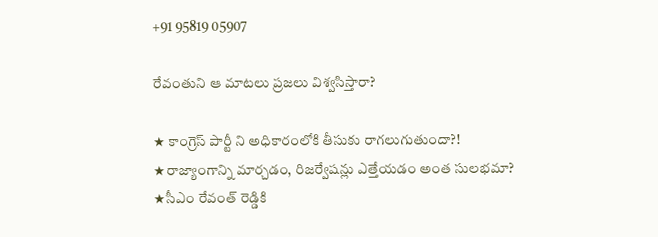+91 95819 05907

రేవంతుని ఆ మాటలు ప్రజలు విశ్వసిస్తారా?

★ కాంగ్రెస్ పార్టీ ని అధికారంలోకి తీసుకు రాగలుగుతుందా?!
★రాజ్యాంగాన్ని మార్చడం, రిజర్వేషన్లు ఎత్తేయడం అంత సులభమా?
★సీఎం రేవంత్ రెడ్డికి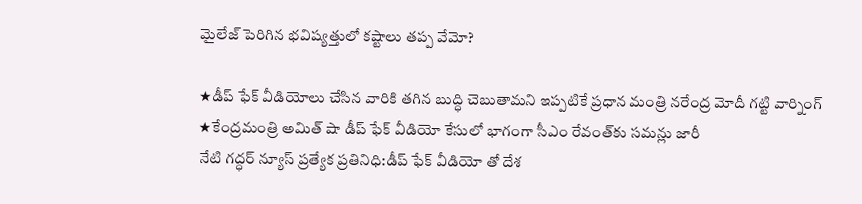మైలేజ్ పెరిగిన భవిష్యత్తులో కష్టాలు తప్ప వేమో?

★డీప్ ఫేక్ వీడియోలు చేసిన వారికి తగిన బుద్ధి చెబుతామని ఇప్పటికే ప్రధాన మంత్రి నరేంద్ర మోదీ గట్టి వార్నింగ్
★కేంద్రమంత్రి అమిత్ షా డీప్ ఫేక్ వీడియో కేసులో భాగంగా సీఎం రేవంత్‌కు సమన్లు జారీ
నేటి గద్ధర్ న్యూస్ ప్రత్యేక ప్రతినిధి:డీప్ ఫేక్ వీడియో తో దేశ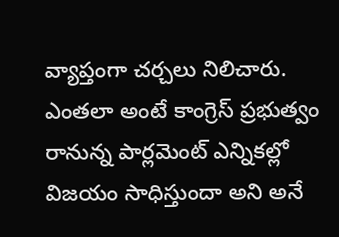వ్యాప్తంగా చర్చలు నిలిచారు. ఎంతలా అంటే కాంగ్రెస్ ప్రభుత్వం రానున్న పార్లమెంట్ ఎన్నికల్లో విజయం సాధిస్తుందా అని అనే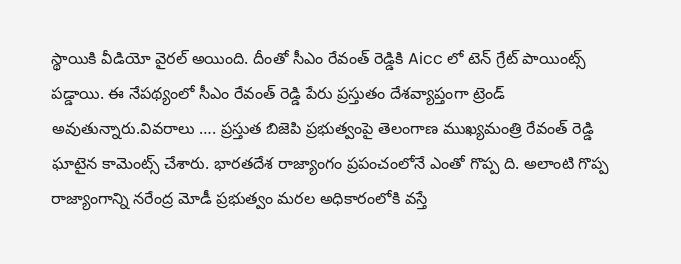స్థాయికి వీడియో వైరల్ అయింది. దీంతో సీఎం రేవంత్ రెడ్డికి Aicc లో టెన్ గ్రేట్ పాయింట్స్ పడ్డాయి. ఈ నేపథ్యంలో సీఎం రేవంత్ రెడ్డి పేరు ప్రస్తుతం దేశవ్యాప్తంగా ట్రెండ్ అవుతున్నారు.వివరాలు …. ప్రస్తుత బిజెపి ప్రభుత్వంపై తెలంగాణ ముఖ్యమంత్రి రేవంత్ రెడ్డి ఘాటైన కామెంట్స్ చేశారు. భారతదేశ రాజ్యాంగం ప్రపంచంలోనే ఎంతో గొప్ప ది. అలాంటి గొప్ప రాజ్యాంగాన్ని నరేంద్ర మోడీ ప్రభుత్వం మరల అధికారంలోకి వస్తే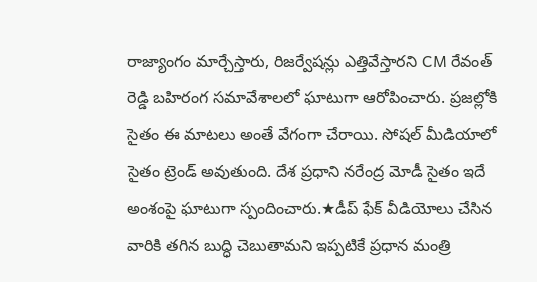రాజ్యాంగం మార్చేస్తారు, రిజర్వేషన్లు ఎత్తివేస్తారని CM రేవంత్ రెడ్డి బహిరంగ సమావేశాలలో ఘాటుగా ఆరోపించారు. ప్రజల్లోకి సైతం ఈ మాటలు అంతే వేగంగా చేరాయి. సోషల్ మీడియాలో సైతం ట్రెండ్ అవుతుంది. దేశ ప్రధాని నరేంద్ర మోడీ సైతం ఇదే అంశంపై ఘాటుగా స్పందించారు.★డీప్ ఫేక్ వీడియోలు చేసిన వారికి తగిన బుద్ధి చెబుతామని ఇప్పటికే ప్రధాన మంత్రి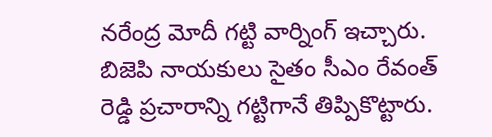నరేంద్ర మోదీ గట్టి వార్నింగ్ ఇచ్చారు. బిజెపి నాయకులు సైతం సీఎం రేవంత్ రెడ్డి ప్రచారాన్ని గట్టిగానే తిప్పికొట్టారు.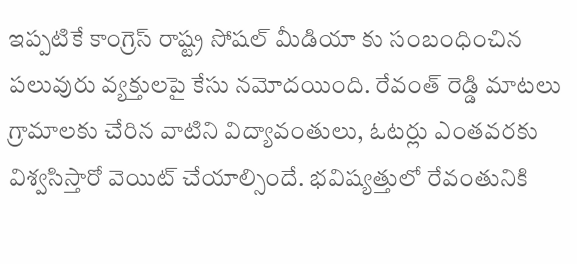ఇప్పటికే కాంగ్రెస్ రాష్ట్ర సోషల్ మీడియా కు సంబంధించిన పలువురు వ్యక్తులపై కేసు నమోదయింది. రేవంత్ రెడ్డి మాటలు గ్రామాలకు చేరిన వాటిని విద్యావంతులు, ఓటర్లు ఎంతవరకు విశ్వసిస్తారో వెయిట్ చేయాల్సిందే. భవిష్యత్తులో రేవంతునికి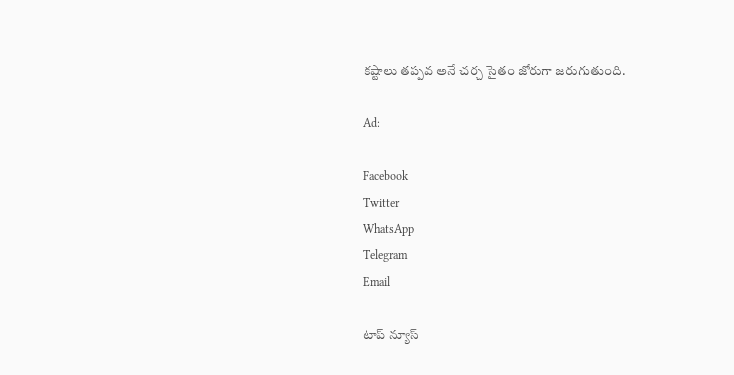కష్టాలు తప్పవ అనే చర్చ సైతం జోరుగా జరుగుతుంది.

Ad:

Facebook
Twitter
WhatsApp
Telegram
Email

టాప్ న్యూస్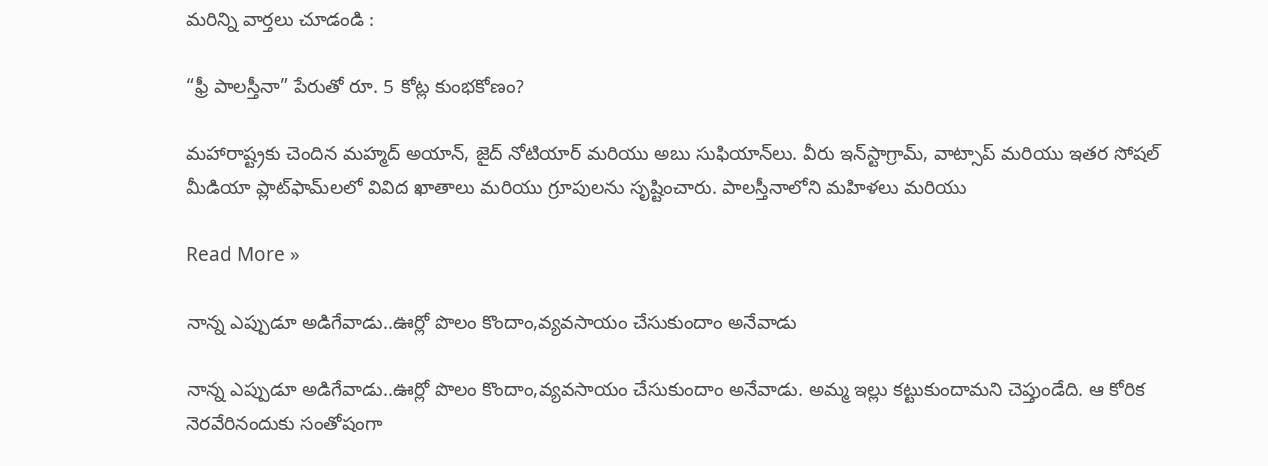మరిన్ని వార్తలు చూడండి :

“ఫ్రీ పాలస్తీనా” పేరుతో రూ. 5 కోట్ల కుంభకోణం?

మహారాష్ట్రకు చెందిన మహ్మద్ అయాన్, జైద్ నోటియార్ మరియు అబు సుఫియాన్‌లు. వీరు ఇన్‌స్టాగ్రామ్, వాట్సాప్ మరియు ఇతర సోషల్ మీడియా ప్లాట్‌ఫామ్‌లలో వివిద ఖాతాలు మరియు గ్రూపులను సృష్టించారు. పాలస్తీనాలోని మహిళలు మరియు

Read More »

నాన్న ఎప్పుడూ అడిగేవాడు..ఊర్లో పొలం కొందాం,వ్యవసాయం చేసుకుందాం అనేవాడు

నాన్న ఎప్పుడూ అడిగేవాడు..ఊర్లో పొలం కొందాం,వ్యవసాయం చేసుకుందాం అనేవాడు. అమ్మ ఇల్లు కట్టుకుందామని చెప్తుండేది. ఆ కోరిక నెరవేరినందుకు సంతోషంగా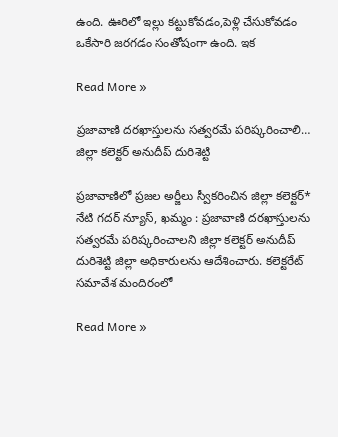ఉంది. ఊరిలో ఇల్లు కట్టుకోవడం,పెళ్లి చేసుకోవడం ఒకేసారి జరగడం సంతోషంగా ఉంది. ఇక

Read More »

ప్రజావాణి దరఖాస్తులను సత్వరమే పరిష్కరించాలి… జిల్లా కలెక్టర్ అనుదీప్ దురిశెట్టి

ప్రజావాణిలో ప్రజల అర్జీలు స్వీకరించిన జిల్లా కలెక్టర్* నేటి గదర్ న్యూస్, ఖమ్మం : ప్రజావాణి దరఖాస్తులను సత్వరమే పరిష్కరించాలని జిల్లా కలెక్టర్ అనుదీప్ దురిశెట్టి జిల్లా అధికారులను ఆదేశించారు. కలెక్టరేట్ సమావేశ మందిరంలో

Read More »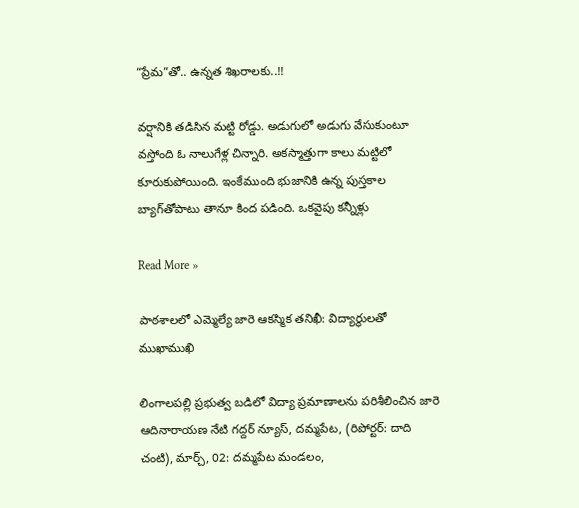“ప్రేమ”తో.. ఉన్నత శిఖరాలకు..!!

వర్షానికి తడిసిన మట్టి రోడ్డు. అడుగులో అడుగు వేసుకుంటూ వస్తోంది ఓ నాలుగేళ్ల చిన్నారి. అకస్మాత్తుగా కాలు మట్టిలో కూరుకుపోయింది. ఇంకేముంది భుజానికి ఉన్న పుస్తకాల బ్యాగ్‌తోపాటు తానూ కింద పడింది. ఒకవైపు కన్నీళ్లు

Read More »

పాఠశాలలో ఎమ్మెల్యే జారె ఆకస్మిక తనిఖీ: విద్యార్థులతో ముఖాముఖి

లింగాలపల్లి ప్రభుత్వ బడిలో విద్యా ప్రమాణాలను పరిశీలించిన జారె ఆదినారాయణ నేటి గద్దర్ న్యూస్, దమ్మపేట, (రిపోర్టర్: దాది చంటి), మార్చ్, 02: దమ్మపేట మండలం,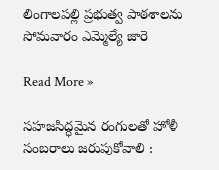లింగాలపల్లి ప్రభుత్వ పాఠశాలను సోమవారం ఎమ్మెల్యే జారె

Read More »

సహజసిద్ధమైన రంగులతో హోళీ సంబరాలు జరుపుకోవాలి :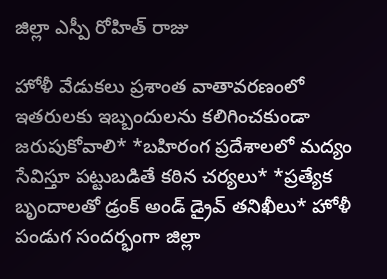జిల్లా ఎస్పీ రోహిత్ రాజు

హోళీ వేడుకలు ప్రశాంత వాతావరణంలో ఇతరులకు ఇబ్బందులను కలిగించకుండా జరుపుకోవాలి* *బహిరంగ ప్రదేశాలలో మద్యం సేవిస్తూ పట్టుబడితే కఠిన చర్యలు* *ప్రత్యేక బృందాలతో డ్రంక్ అండ్ డ్రైవ్ తనిఖీలు* హోళీ పండుగ సందర్భంగా జిల్లా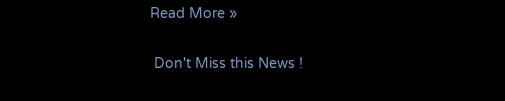Read More »

 Don't Miss this News !